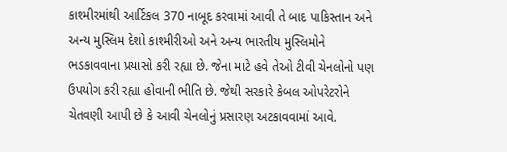કાશ્મીરમાંથી આર્ટિકલ 370 નાબૂદ કરવામાં આવી તે બાદ પાકિસ્તાન અને અન્ય મુસ્લિમ દેશો કાશ્મીરીઓ અને અન્ય ભારતીય મુસ્લિમોને ભડકાવવાના પ્રયાસો કરી રહ્યા છે. જેના માટે હવે તેઓ ટીવી ચેનલોનો પણ ઉપયોગ કરી રહ્યા હોવાની ભીતિ છે. જેથી સરકારે કેબલ ઓપરેટરોને ચેતવણી આપી છે કે આવી ચેનલોનું પ્રસારણ અટકાવવામાં આવે.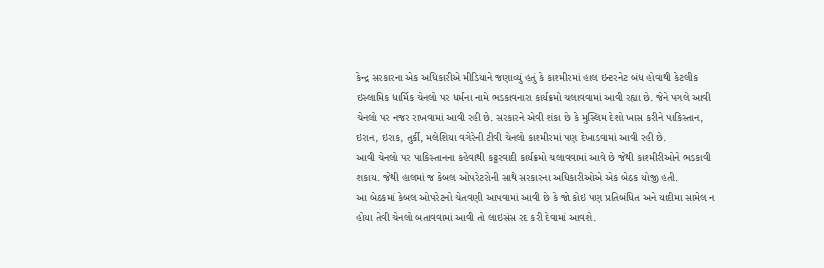કેન્દ્ર સરકારના એક અધિકારીએ મીડિયાને જણાવ્યું હતું કે કાશ્મીરમાં હાલ ઇન્ટરનેટ બંધ હોવાથી કેટલીક ઇસ્લામિક ધાર્મિક ચેનલો પર ધર્મના નામે ભડકાવનારા કાર્યક્રમો ચલાવવામાં આવી રહ્યા છે. જેને પગલે આવી ચેનલો પર નજર રાખવામાં આવી રહી છે. સરકારને એવી શંકા છે કે મુસ્લિમ દેશો ખાસ કરીને પાકિસ્તાન, ઇરાન, ઇરાક, તુર્કી, મલેશિયા વગેરેની ટીવી ચેનલો કાશ્મીરમાં પણ દેખાડવામાં આવી રહી છે.
આવી ચેનલો પર પાકિસ્તાનના કહેવાથી કટ્ટરવાદી કાર્યક્રમો ચલાવવામાં આવે છે જેથી કાશ્મીરીઓને ભડકાવી શકાય. જેથી હાલમાં જ કેબલ ઓપરેટરોની સાથે સરકારના અધિકારીઓએ એક બેઠક યોજી હતી.
આ બેઠકમાં કેબલ ઓપરેટનો ચેતવણી આપવામાં આવી છે કે જો કોઇ પણ પ્રતિબંધિત અને યાદીમા સામેલ ન હોયા તેવી ચેનલો બતાવવામાં આવી તો લાઇસંસ રદ કરી દેવામાં આવશે.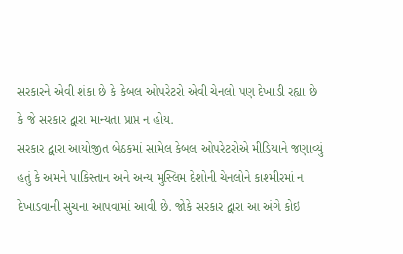સરકારને એવી શંકા છે કે કેબલ ઓપરેટરો એવી ચેનલો પણ દેખાડી રહ્યા છે કે જે સરકાર દ્વારા માન્યતા પ્રાપ્ત ન હોય.
સરકાર દ્વારા આયોજીત બેઠકમાં સામેલ કેબલ ઓપરેટરોએ મીડિયાને જણાવ્યું હતું કે અમને પાકિસ્તાન અને અન્ય મુસ્લિમ દેશોની ચેનલોને કાશ્મીરમાં ન દેખાડવાની સુચના આપવામાં આવી છે. જોકે સરકાર દ્વારા આ અંગે કોઇ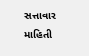સત્તાવાર માહિતી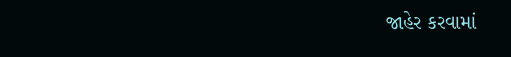જાહેર કરવામાં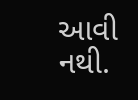આવી નથી.